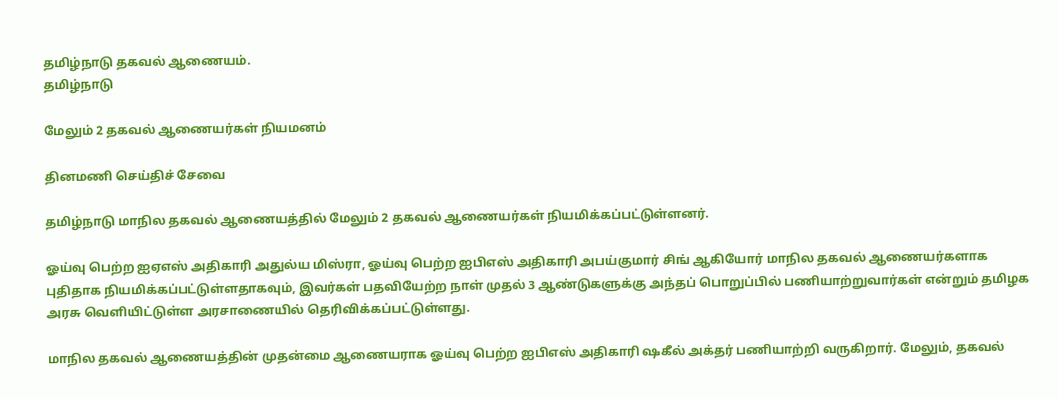தமிழ்நாடு தகவல் ஆணையம்.
தமிழ்நாடு

மேலும் 2 தகவல் ஆணையர்கள் நியமனம்

தினமணி செய்திச் சேவை

தமிழ்நாடு மாநில தகவல் ஆணையத்தில் மேலும் 2 தகவல் ஆணையர்கள் நியமிக்கப்பட்டுள்ளனர்.

ஓய்வு பெற்ற ஐஏஎஸ் அதிகாரி அதுல்ய மிஸ்ரா, ஓய்வு பெற்ற ஐபிஎஸ் அதிகாரி அபய்குமார் சிங் ஆகியோர் மாநில தகவல் ஆணையர்களாக புதிதாக நியமிக்கப்பட்டுள்ளதாகவும், இவர்கள் பதவியேற்ற நாள் முதல் 3 ஆண்டுகளுக்கு அந்தப் பொறுப்பில் பணியாற்றுவார்கள் என்றும் தமிழக அரசு வெளியிட்டுள்ள அரசாணையில் தெரிவிக்கப்பட்டுள்ளது.

மாநில தகவல் ஆணையத்தின் முதன்மை ஆணையராக ஓய்வு பெற்ற ஐபிஎஸ் அதிகாரி ஷகீல் அக்தர் பணியாற்றி வருகிறார். மேலும், தகவல்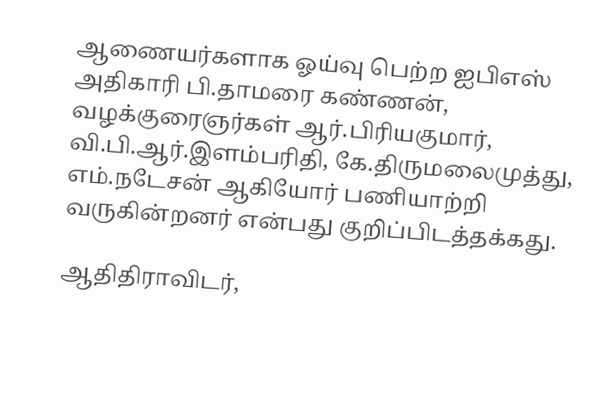ஆணையர்களாக ஓய்வு பெற்ற ஐபிஎஸ் அதிகாரி பி.தாமரை கண்ணன், வழக்குரைஞர்கள் ஆர்.பிரியகுமார், வி.பி.ஆர்.இளம்பரிதி, கே.திருமலைமுத்து, எம்.நடேசன் ஆகியோர் பணியாற்றி வருகின்றனர் என்பது குறிப்பிடத்தக்கது.

ஆதிதிராவிடர்,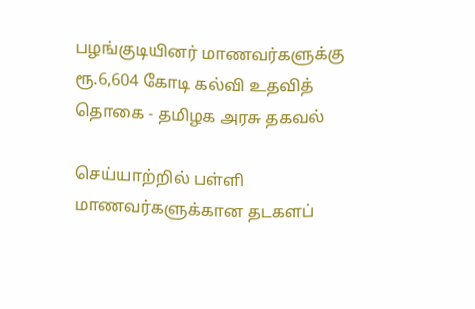பழங்குடியினர் மாணவர்களுக்கு ரூ.6,604 கோடி கல்வி உதவித் தொகை - தமிழக அரசு தகவல்

செய்யாற்றில் பள்ளி மாணவர்களுக்கான தடகளப்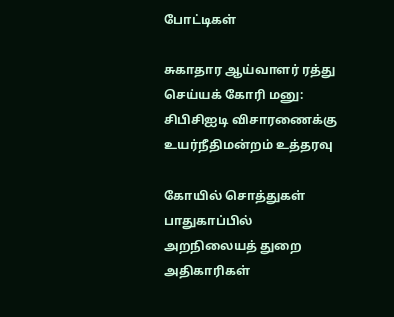போட்டிகள்

சுகாதார ஆய்வாளர் ரத்து செய்யக் கோரி மனு: சிபிசிஐடி விசாரணைக்கு உயர்நீதிமன்றம் உத்தரவு

கோயில் சொத்துகள் பாதுகாப்பில் அறநிலையத் துறை அதிகாரிகள்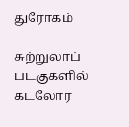துரோகம்

சுற்றுலாப் படகுகளில் கடலோர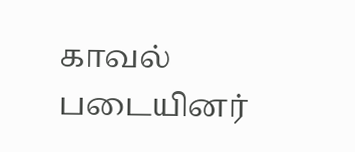காவல் படையினர்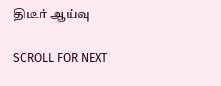திடீர் ஆய்வு

SCROLL FOR NEXT